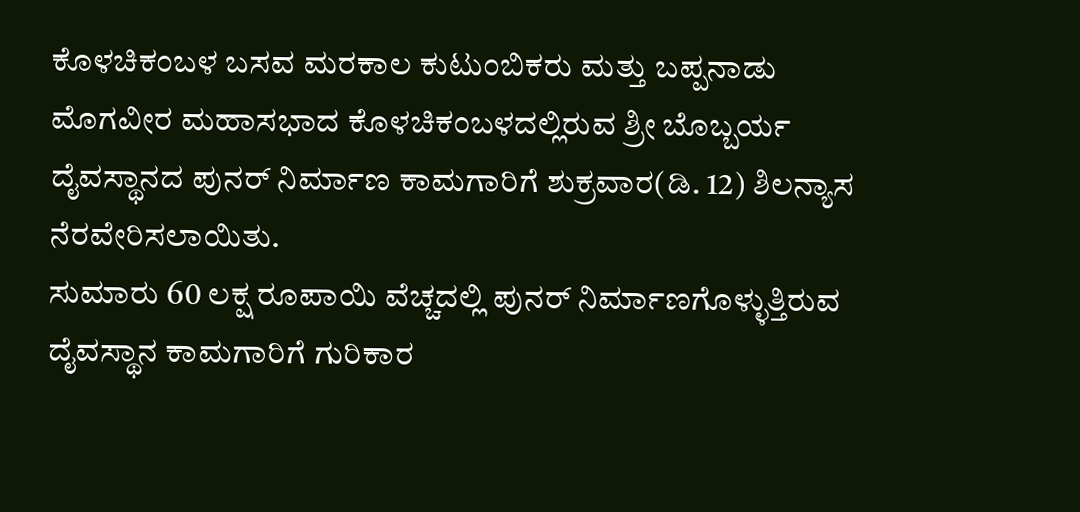ಕೊಳಚಿಕಂಬಳ ಬಸವ ಮರಕಾಲ ಕುಟುಂಬಿಕರು ಮತ್ತು ಬಪ್ಪನಾಡು ಮೊಗವೀರ ಮಹಾಸಭಾದ ಕೊಳಚಿಕಂಬಳದಲ್ಲಿರುವ ಶ್ರೀ ಬೊಬ್ಬರ್ಯ ದೈವಸ್ಥಾನದ ಪುನರ್ ನಿರ್ಮಾಣ ಕಾಮಗಾರಿಗೆ ಶುಕ್ರವಾರ(ಡಿ. 12) ಶಿಲನ್ಯಾಸ ನೆರವೇರಿಸಲಾಯಿತು.
ಸುಮಾರು 60 ಲಕ್ಷ ರೂಪಾಯಿ ವೆಚ್ಚದಲ್ಲಿ ಪುನರ್ ನಿರ್ಮಾಣಗೊಳ್ಳುತ್ತಿರುವ ದೈವಸ್ಥಾನ ಕಾಮಗಾರಿಗೆ ಗುರಿಕಾರ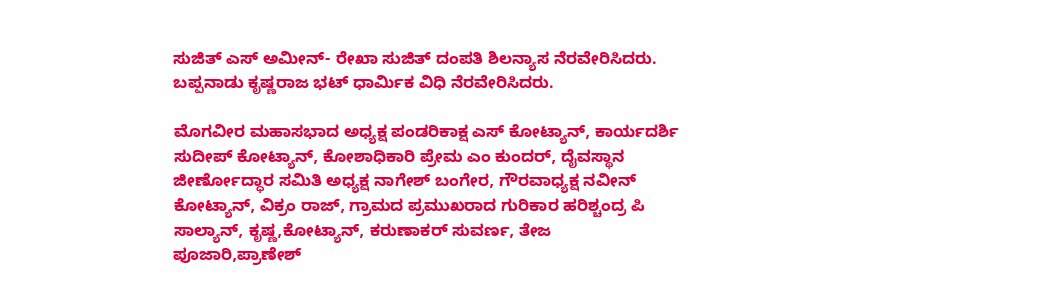ಸುಜಿತ್ ಎಸ್ ಅಮೀನ್- ರೇಖಾ ಸುಜಿತ್ ದಂಪತಿ ಶಿಲನ್ಯಾಸ ನೆರವೇರಿಸಿದರು. ಬಪ್ಪನಾಡು ಕೃಷ್ಣರಾಜ ಭಟ್ ಧಾರ್ಮಿಕ ವಿಧಿ ನೆರವೇರಿಸಿದರು.

ಮೊಗವೀರ ಮಹಾಸಭಾದ ಅಧ್ಯಕ್ಷ ಪಂಡರಿಕಾಕ್ಷ ಎಸ್ ಕೋಟ್ಯಾನ್, ಕಾರ್ಯದರ್ಶಿ ಸುದೀಪ್ ಕೋಟ್ಯಾನ್, ಕೋಶಾಧಿಕಾರಿ ಪ್ರೇಮ ಎಂ ಕುಂದರ್, ದೈವಸ್ಥಾನ ಜೀರ್ಣೋದ್ಧಾರ ಸಮಿತಿ ಅಧ್ಯಕ್ಷ ನಾಗೇಶ್ ಬಂಗೇರ, ಗೌರವಾಧ್ಯಕ್ಷ ನವೀನ್ ಕೋಟ್ಯಾನ್, ವಿಕ್ರಂ ರಾಜ್, ಗ್ರಾಮದ ಪ್ರಮುಖರಾದ ಗುರಿಕಾರ ಹರಿಶ್ಚಂದ್ರ ಪಿ ಸಾಲ್ಯಾನ್, ಕೃಷ್ಣ,ಕೋಟ್ಯಾನ್, ಕರುಣಾಕರ್ ಸುವರ್ಣ, ತೇಜ ಪೂಜಾರಿ,ಪ್ರಾಣೇಶ್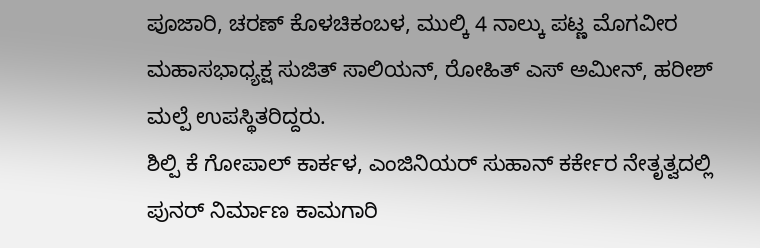ಪೂಜಾರಿ, ಚರಣ್ ಕೊಳಚಿಕಂಬಳ, ಮುಲ್ಕಿ 4 ನಾಲ್ಕು ಪಟ್ಣ ಮೊಗವೀರ ಮಹಾಸಭಾಧ್ಯಕ್ಷ ಸುಜಿತ್ ಸಾಲಿಯನ್, ರೋಹಿತ್ ಎಸ್ ಅಮೀನ್, ಹರೀಶ್ ಮಲ್ಪೆ ಉಪಸ್ಥಿತರಿದ್ದರು.
ಶಿಲ್ಪಿ ಕೆ ಗೋಪಾಲ್ ಕಾರ್ಕಳ, ಎಂಜಿನಿಯರ್ ಸುಹಾನ್ ಕರ್ಕೇರ ನೇತೃತ್ವದಲ್ಲಿ ಪುನರ್ ನಿರ್ಮಾಣ ಕಾಮಗಾರಿ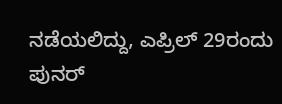ನಡೆಯಲಿದ್ದು, ಎಪ್ರಿಲ್ 29ರಂದು ಪುನರ್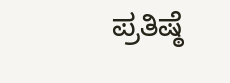ಪ್ರತಿಷ್ಠೆ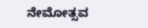ನೇಮೋತ್ಸವ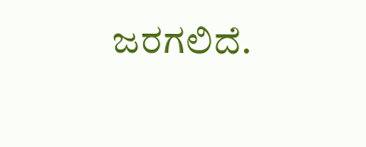ಜರಗಲಿದೆ.